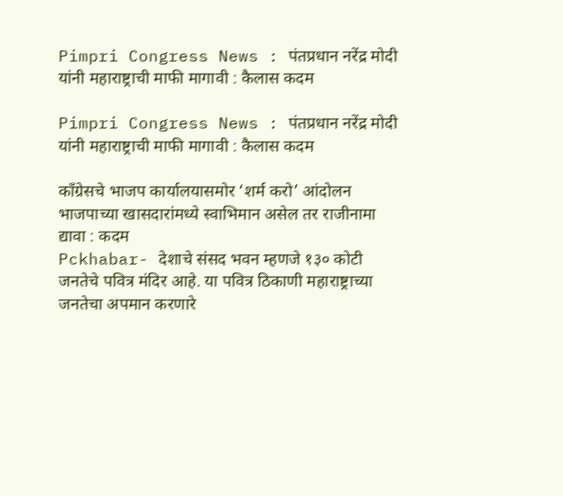Pimpri Congress News : पंतप्रधान नरेंद्र मोदी यांनी महाराष्ट्राची माफी मागावी : कैलास कदम

Pimpri Congress News : पंतप्रधान नरेंद्र मोदी यांनी महाराष्ट्राची माफी मागावी : कैलास कदम

काँग्रेसचे भाजप कार्यालयासमोर ‘शर्म करो’ आंदोलन
भाजपाच्या खासदारांमध्ये स्वाभिमान असेल तर राजीनामा द्यावा : कदम
Pckhabar- देशाचे संसद भवन म्हणजे १३० कोटी जनतेचे पवित्र मंदिर आहे. या पवित्र ठिकाणी महाराष्ट्राच्या जनतेचा अपमान करणारे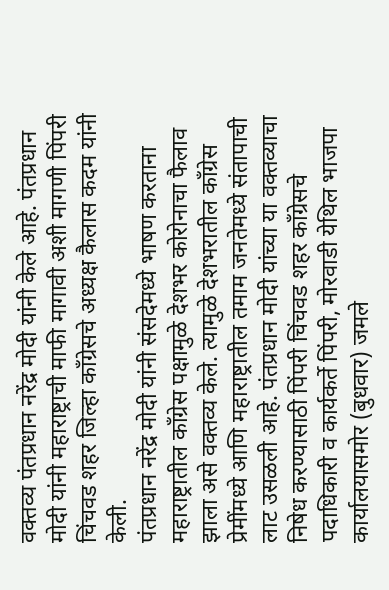वक्तव्य पंतप्रधान नरेंद्र मोदी यांनी केले आहे. पंतप्रधान मोदी यांनी महाराष्ट्राची माफी मागावी अशी मागणी पिंपरी चिंचवड शहर जिल्हा कॉंग्रेसचे अध्यक्ष कैलास कदम यांनी केली.
पंतप्रधान नरेंद्र मोदी यांनी संसदेमध्ये भाषण करताना महाराष्ट्रातील कॉंग्रेस पक्षामुळे देशभर कोरोनाचा फैलाव झाला असे वक्तव्य केले. त्यामुळे देशभरातील कॉंग्रेस प्रेमींमध्ये आणि महाराष्ट्रातील तमाम जनतेमध्ये संतापाची लाट उसळली आहे. पंतप्रधान मोदी यांच्या या वक्तव्याचा निषेध करण्यासाठी पिंपरी चिंचवड शहर कॉंग्रेसचे पदाधिकारी व कार्यकर्ते पिंपरी, मोरवाडी येथिल भाजपा कार्यालयासमोर (बुधवार) जमले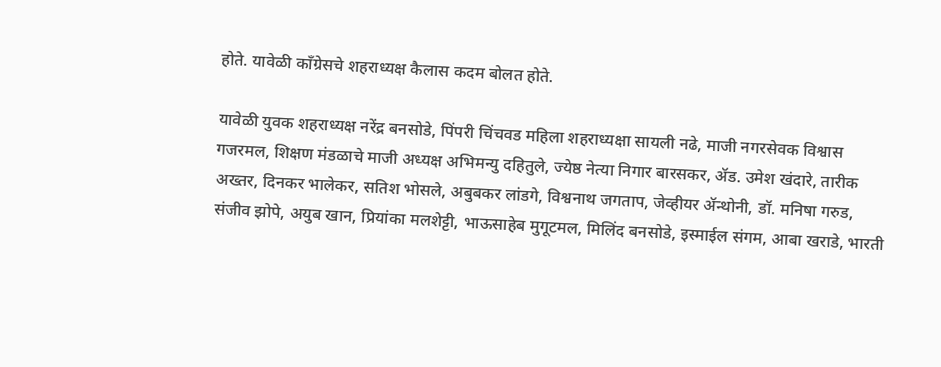होते. यावेळी कॉंग्रेसचे शहराध्यक्ष कैलास कदम बोलत होते.

यावेळी युवक शहराध्यक्ष नरेंद्र बनसोडे, पिंपरी चिंचवड महिला शहराध्यक्षा सायली नढे, माजी नगरसेवक विश्वास गजरमल, शिक्षण मंडळाचे माजी अध्यक्ष अभिमन्यु दहितुले, ज्येष्ठ नेत्या निगार बारसकर, ॲड. उमेश खंदारे, तारीक अख्तर, दिनकर भालेकर, सतिश भोसले, अबुबकर लांडगे, विश्वनाथ जगताप, जेव्हीयर ॲन्थोनी, डॉ. मनिषा गरुड, संजीव झोपे, अयुब खान, प्रियांका मलशेट्टी, भाऊसाहेब मुगूटमल, मिलिंद बनसोडे, इस्माईल संगम, आबा खराडे, भारती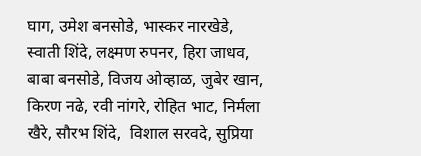घाग, उमेश बनसोडे, भास्कर नारखेडे, स्वाती शिंदे, लक्ष्मण रुपनर, हिरा जाधव, बाबा बनसोडे, विजय ओव्हाळ, जुबेर खान, किरण नढे, रवी नांगरे, रोहित भाट, निर्मला खैरे, सौरभ शिंदे,  विशाल सरवदे, सुप्रिया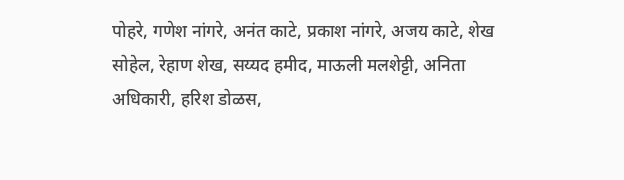पोहरे, गणेश नांगरे, अनंत काटे, प्रकाश नांगरे, अजय काटे, शेख सोहेल, रेहाण शेख, सय्यद हमीद, माऊली मलशेट्टी, अनिता अधिकारी, हरिश डोळस,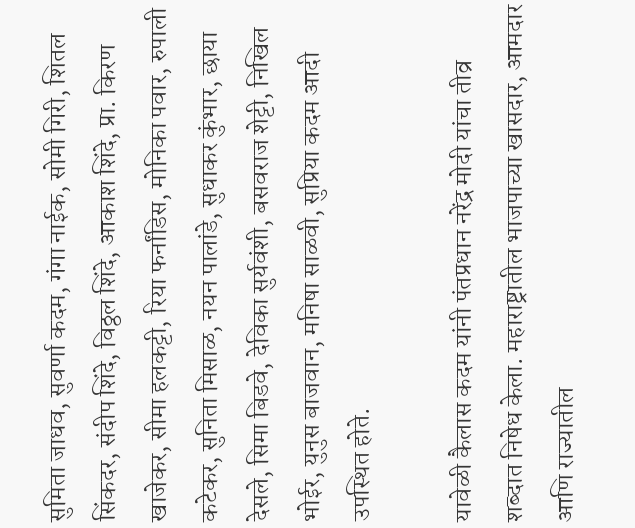सुमिता जाधव, सुवर्णा कदम, गंगा नाईक, सोमी गिरी, शितल सिंकदर, संदीप शिंदे, विठ्ठल शिंदे, आकाश शिंदे, प्रा. किरण खाजेकर, सीमा हलकट्टी, रिया फर्नांडिस, मोनिका पवार, रुपाली कटेकर, सुनिता मिसाळ, नयन पालांडे, सुधाकर कुंभार, छाया देसले, सिमा बिडवे, देविका सुर्यवंशी, बसवराज शेट्टी, निखिल भोईर, युनुस बाजवान, मनिषा साळवी, सुप्रिया कदम आदी उपस्थित होते.

यावेळी कैलास कदम यांनी पंतप्रधान नरेंद्र मोदी यांचा तीव्र शब्दात निषेध केला. महाराष्ट्रातील भाजपाच्या खासदार, आमदार आणि राज्यातील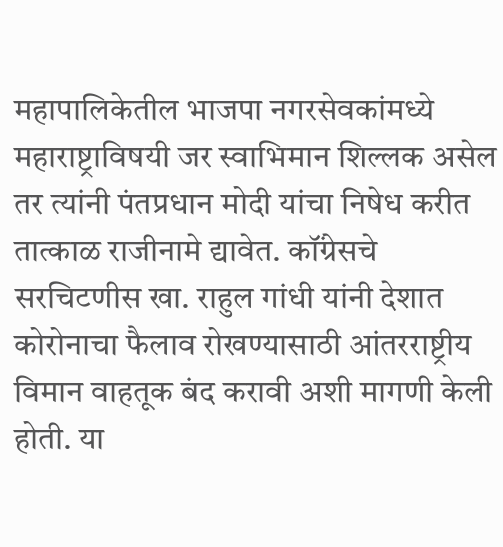महापालिकेतील भाजपा नगरसेवकांमध्ये महाराष्ट्राविषयी जर स्वाभिमान शिल्लक असेल तर त्यांनी पंतप्रधान मोदी यांचा निषेध करीत तात्काळ राजीनामे द्यावेत. कॉंग्रेसचे सरचिटणीस खा. राहुल गांधी यांनी देशात कोरोनाचा फैलाव रोखण्यासाठी आंतरराष्ट्रीय विमान वाहतूक बंद करावी अशी मागणी केली होती. या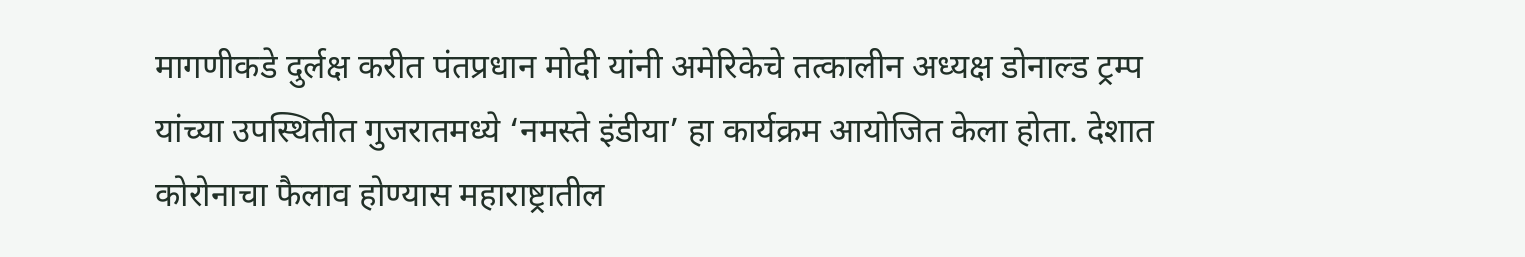मागणीकडे दुर्लक्ष करीत पंतप्रधान मोदी यांनी अमेरिकेचे तत्कालीन अध्यक्ष डोनाल्ड ट्रम्प यांच्या उपस्थितीत गुजरातमध्ये ‘नमस्ते इंडीया’ हा कार्यक्रम आयोजित केला होता. देशात कोरोनाचा फैलाव होण्यास महाराष्ट्रातील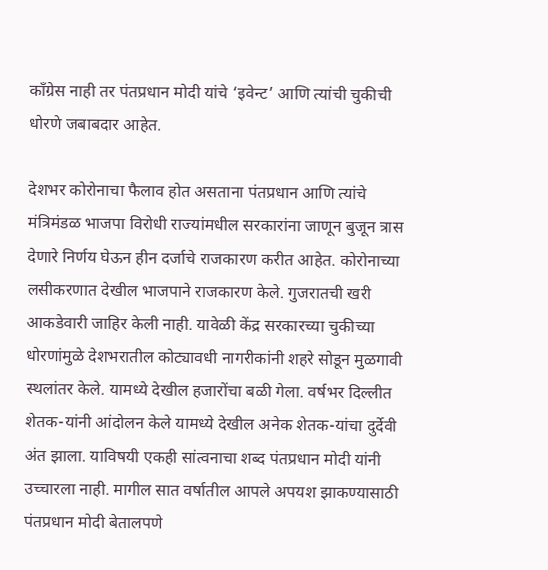कॉंग्रेस नाही तर पंतप्रधान मोदी यांचे ‘इवेन्ट’ आणि त्यांची चुकीची धोरणे जबाबदार आहेत.

देशभर कोरोनाचा फैलाव होत असताना पंतप्रधान आणि त्यांचे मंत्रिमंडळ भाजपा विरोधी राज्यांमधील सरकारांना जाणून बुजून त्रास देणारे निर्णय घेऊन हीन दर्जाचे राजकारण करीत आहेत. कोरोनाच्या लसीकरणात देखील भाजपाने राजकारण केले. गुजरातची खरी आकडेवारी जाहिर केली नाही. यावेळी केंद्र सरकारच्या चुकीच्या धोरणांमुळे देशभरातील कोट्यावधी नागरीकांनी शहरे सोडून मुळगावी स्थलांतर केले. यामध्ये देखील हजारोंचा बळी गेला. वर्षभर दिल्लीत शेतक-यांनी आंदोलन केले यामध्ये देखील अनेक शेतक-यांचा दुर्देवी अंत झाला. याविषयी एकही सांत्वनाचा शब्द पंतप्रधान मोदी यांनी उच्चारला नाही. मागील सात वर्षातील आपले अपयश झाकण्यासाठी पंतप्रधान मोदी बेतालपणे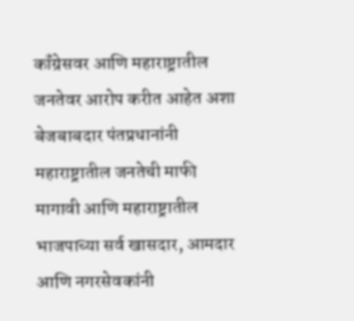कॉंग्रेसवर आणि महाराष्ट्रातील जनतेवर आरोप करीत आहेत अशा बेजबाबदार पंतप्रधानांनी महाराष्ट्रातील जनतेची माफी मागावी आणि महाराष्ट्रातील भाजपाच्या सर्व खासदार, आमदार आणि नगरसेवकांनी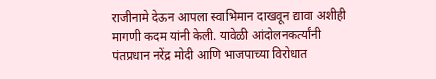राजीनामे देऊन आपला स्वाभिमान दाखवून द्यावा अशीही मागणी कदम यांनी केली. यावेळी आंदोलनकर्त्यांनी पंतप्रधान नरेंद्र मोदी आणि भाजपाच्या विरोधात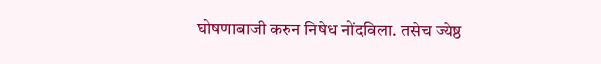घोषणाबाजी करुन निषेध नोंदविला. तसेच ज्येष्ठ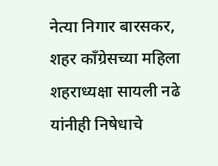नेत्या निगार बारसकर, शहर काँग्रेसच्या महिला शहराध्यक्षा सायली नढे यांनीही निषेधाचे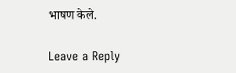भाषण केले.

Leave a Reply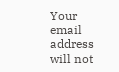Your email address will not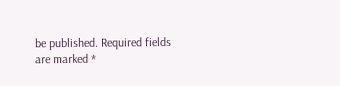be published. Required fields are marked *